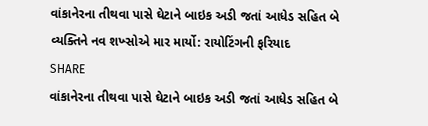વાંકાનેરના તીથવા પાસે ઘેટાને બાઇક અડી જતાં આધેડ સહિત બે વ્યક્તિને નવ શખ્સોએ માર માર્યો: રાયોટિંગની ફરિયાદ
SHARE
વાંકાનેરના તીથવા પાસે ઘેટાને બાઇક અડી જતાં આધેડ સહિત બે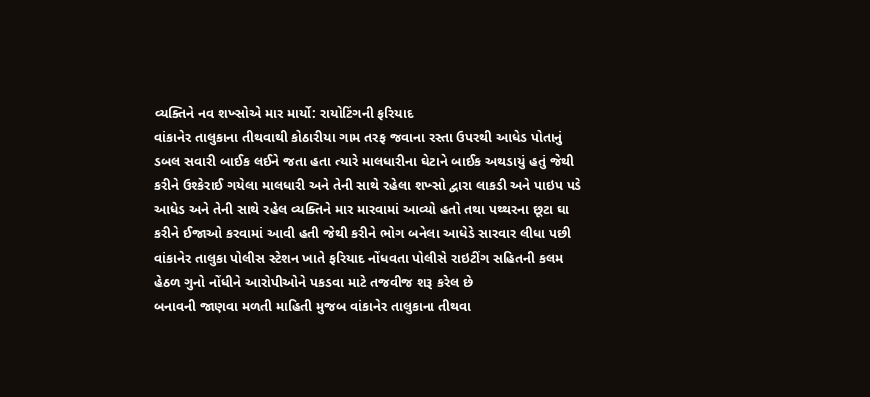વ્યક્તિને નવ શખ્સોએ માર માર્યો: રાયોટિંગની ફરિયાદ
વાંકાનેર તાલુકાના તીથવાથી કોઠારીયા ગામ તરફ જવાના રસ્તા ઉપરથી આધેડ પોતાનું ડબલ સવારી બાઈક લઈને જતા હતા ત્યારે માલધારીના ઘેટાને બાઈક અથડાયું હતું જેથી કરીને ઉશ્કેરાઈ ગયેલા માલધારી અને તેની સાથે રહેલા શખ્સો દ્વારા લાકડી અને પાઇપ પડે આધેડ અને તેની સાથે રહેલ વ્યક્તિને માર મારવામાં આવ્યો હતો તથા પથ્થરના છૂટા ઘા કરીને ઈજાઓ કરવામાં આવી હતી જેથી કરીને ભોગ બનેલા આધેડે સારવાર લીધા પછી વાંકાનેર તાલુકા પોલીસ સ્ટેશન ખાતે ફરિયાદ નોંધવતા પોલીસે રાઇટીંગ સહિતની કલમ હેઠળ ગુનો નોંધીને આરોપીઓને પકડવા માટે તજવીજ શરૂ કરેલ છે
બનાવની જાણવા મળતી માહિતી મુજબ વાંકાનેર તાલુકાના તીથવા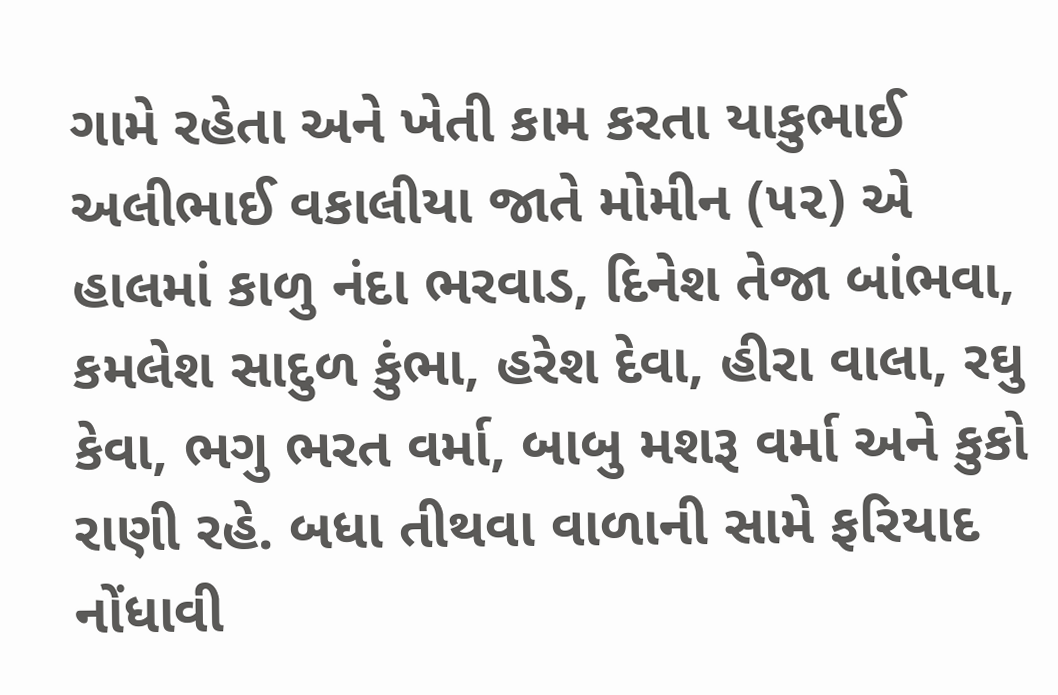ગામે રહેતા અને ખેતી કામ કરતા યાકુભાઈ અલીભાઈ વકાલીયા જાતે મોમીન (૫૨) એ હાલમાં કાળુ નંદા ભરવાડ, દિનેશ તેજા બાંભવા, કમલેશ સાદુળ કુંભા, હરેશ દેવા, હીરા વાલા, રઘુ કેવા, ભગુ ભરત વર્મા, બાબુ મશરૂ વર્મા અને કુકો રાણી રહે. બધા તીથવા વાળાની સામે ફરિયાદ નોંધાવી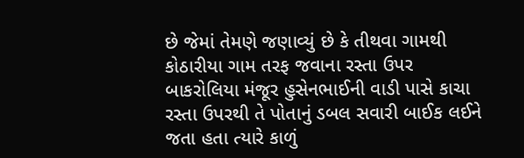છે જેમાં તેમણે જણાવ્યું છે કે તીથવા ગામથી કોઠારીયા ગામ તરફ જવાના રસ્તા ઉપર બાકરોલિયા મંજૂર હુસેનભાઈની વાડી પાસે કાચા રસ્તા ઉપરથી તે પોતાનું ડબલ સવારી બાઈક લઈને જતા હતા ત્યારે કાળું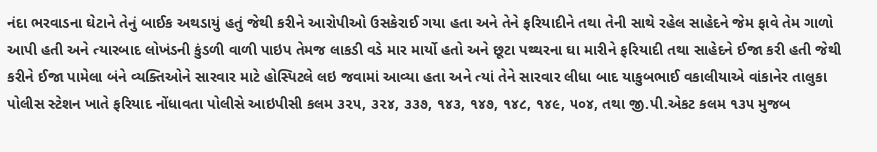નંદા ભરવાડના ઘેટાને તેનું બાઈક અથડાયું હતું જેથી કરીને આરોપીઓ ઉસકેરાઈ ગયા હતા અને તેને ફરિયાદીને તથા તેની સાથે રહેલ સાહેદને જેમ ફાવે તેમ ગાળો આપી હતી અને ત્યારબાદ લોખંડની કુંડળી વાળી પાઇપ તેમજ લાકડી વડે માર માર્યો હતો અને છૂટા પથ્થરના ઘા મારીને ફરિયાદી તથા સાહેદને ઈજા કરી હતી જેથી કરીને ઈજા પામેલા બંને વ્યક્તિઓને સારવાર માટે હોસ્પિટલે લઇ જવામાં આવ્યા હતા અને ત્યાં તેને સારવાર લીધા બાદ યાકુબભાઈ વકાલીયાએ વાંકાનેર તાલુકા પોલીસ સ્ટેશન ખાતે ફરિયાદ નોંધાવતા પોલીસે આઇપીસી કલમ ૩૨૫, ૩૨૪, ૩૩૭, ૧૪૩, ૧૪૭, ૧૪૮, ૧૪૯, ૫૦૪, તથા જી.પી.એકટ કલમ ૧૩૫ મુજબ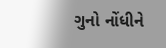ગુનો નોંધીને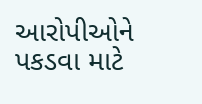આરોપીઓને પકડવા માટે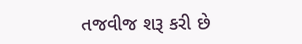તજવીજ શરૂ કરી છે